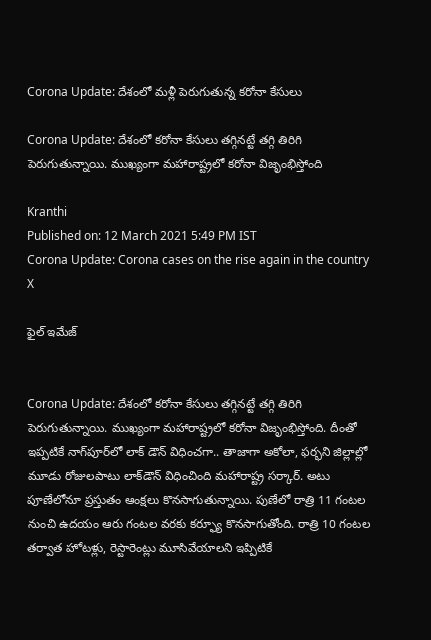Corona Update: దేశంలో మళ్లీ పెరుగుతున్న కరోనా కేసులు

Corona Update: దేశంలో కరోనా కేసులు తగ్గినట్టే తగ్గి తిరిగి పెరుగుతున్నాయి. ముఖ్యంగా మహారాష్ట్రలో కరోనా విజృంభిస్తోంది

Kranthi
Published on: 12 March 2021 5:49 PM IST
Corona Update: Corona cases on the rise again in the country
X

ఫైల్ ఇమేజ్


Corona Update: దేశంలో కరోనా కేసులు తగ్గినట్టే తగ్గి తిరిగి పెరుగుతున్నాయి. ముఖ్యంగా మహారాష్ట్రలో కరోనా విజృంభిస్తోంది. దీంతో ఇప్పటికే నాగ్‌పూర్‌లో లాక్ డౌన్ విధించగా.. తాజాగా అకోలా, ఫర్భని జిల్లాల్లో మూడు రోజులపాటు లాక్‌డౌన్ విధించింది మహారాష్ట్ర సర్కార్. అటు పూణేలోనూ ప్రస్తుతం ఆంక్షలు కొనసాగుతున్నాయి. పుణేలో రాత్రి 11 గంటల నుంచి ఉదయం ఆరు గంటల వరకు కర్ఫ్యూ కొనసాగుతోంది. రాత్రి 10 గంటల తర్వాత హోటళ్లు, రెస్టారెంట్లు మూసివేయాలని ఇప్పిటికే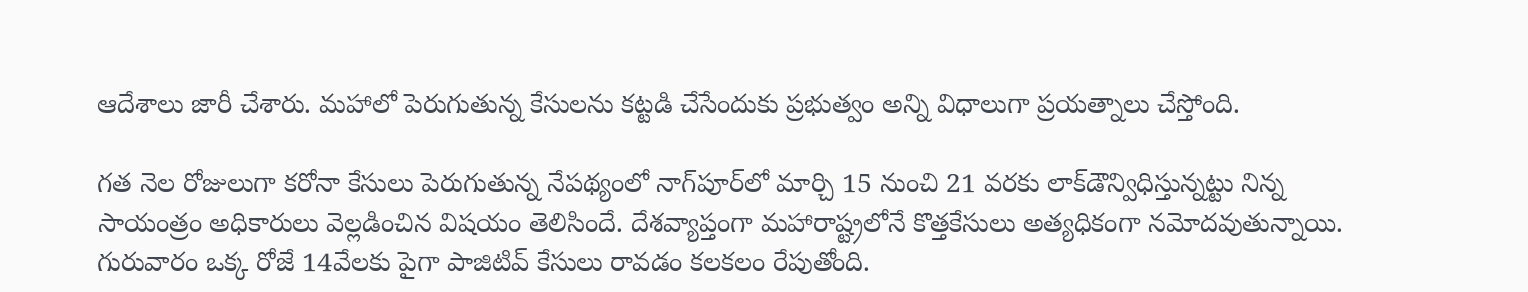ఆదేశాలు జారీ చేశారు. మహాలో పెరుగుతున్న కేసులను కట్టడి చేసేందుకు ప్రభుత్వం అన్ని విధాలుగా ప్రయత్నాలు చేస్తోంది.

గత నెల రోజులుగా కరోనా కేసులు పెరుగుతున్న నేపథ్యంలో నాగ్‌పూర్‌లో మార్చి 15 నుంచి 21 వరకు లాక్‌డౌన్విధిస్తున్నట్టు నిన్న సాయంత్రం అధికారులు వెల్లడించిన విషయం తెలిసిందే. దేశవ్యాప్తంగా మహారాష్ట్రలోనే కొత్తకేసులు అత్యధికంగా నమోదవుతున్నాయి. గురువారం ఒక్క రోజే 14వేలకు పైగా పాజిటివ్‌ కేసులు రావడం కలకలం రేపుతోంది.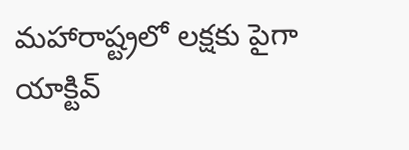మహారాష్ట్రలో లక్షకు పైగా యాక్టివ్‌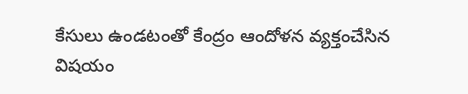కేసులు ఉండటంతో కేంద్రం ఆందోళన వ్యక్తంచేసిన విషయం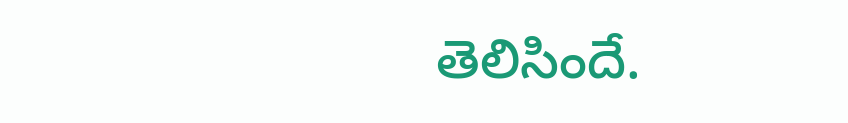తెలిసిందే.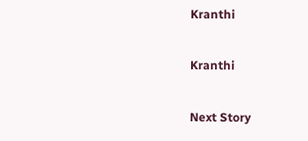Kranthi

Kranthi

Next Story